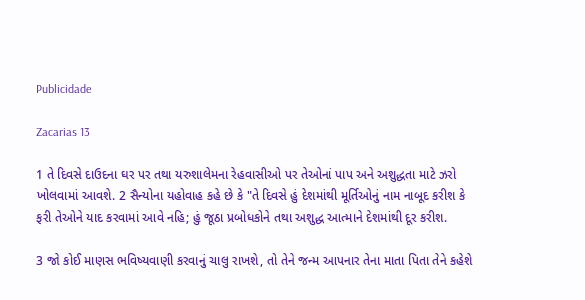Publicidade

Zacarias 13

1 તે દિવસે દાઉદના ઘર પર તથા યરુશાલેમના રેહવાસીઓ પર તેઓનાં પાપ અને અશુદ્ધતા માટે ઝરો ખોલવામાં આવશે. 2 સૈન્યોના યહોવાહ કહે છે કે "તે દિવસે હું દેશમાંથી મૂર્તિઓનું નામ નાબૂદ કરીશ કે ફરી તેઓને યાદ કરવામાં આવે નહિ; હું જૂઠા પ્રબોધકોને તથા અશુદ્ધ આત્માને દેશમાંથી દૂર કરીશ.

3 જો કોઈ માણસ ભવિષ્યવાણી કરવાનું ચાલુ રાખશે, તો તેને જન્મ આપનાર તેના માતા પિતા તેને કહેશે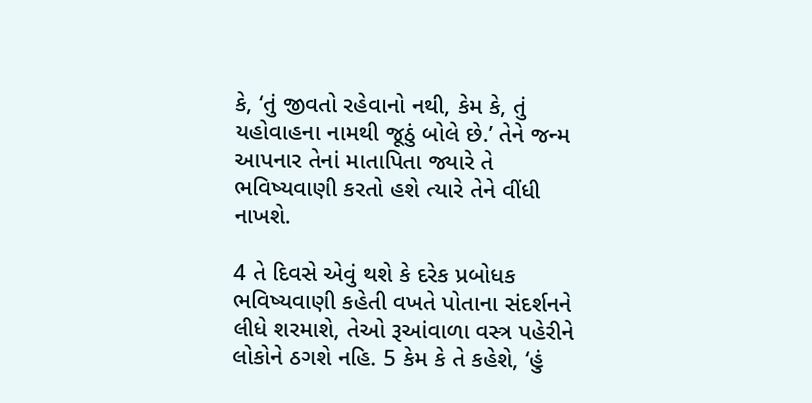કે, ‘તું જીવતો રહેવાનો નથી, કેમ કે, તું યહોવાહના નામથી જૂઠું બોલે છે.’ તેને જન્મ આપનાર તેનાં માતાપિતા જ્યારે તે ભવિષ્યવાણી કરતો હશે ત્યારે તેને વીંધી નાખશે.

4 તે દિવસે એવું થશે કે દરેક પ્રબોધક ભવિષ્યવાણી કહેતી વખતે પોતાના સંદર્શનને લીધે શરમાશે, તેઓ રૂઆંવાળા વસ્ત્ર પહેરીને લોકોને ઠગશે નહિ. 5 કેમ કે તે કહેશે, ‘હું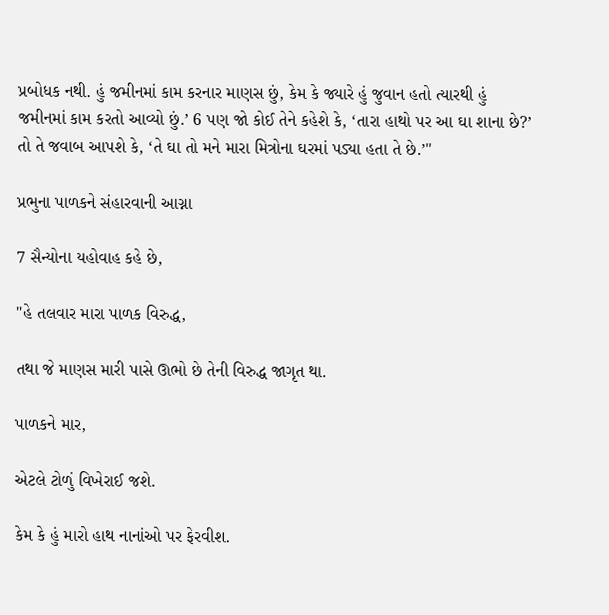પ્રબોધક નથી. હું જમીનમાં કામ કરનાર માણસ છું, કેમ કે જ્યારે હું જુવાન હતો ત્યારથી હું જમીનમાં કામ કરતો આવ્યો છું.’ 6 પણ જો કોઈ તેને કહેશે કે, ‘તારા હાથો પર આ ઘા શાના છે?’ તો તે જવાબ આપશે કે, ‘તે ઘા તો મને મારા મિત્રોના ઘરમાં પડ્યા હતા તે છે.’"

પ્રભુના પાળકને સંહારવાની આગ્ના

7 સૈન્યોના યહોવાહ કહે છે,

"હે તલવાર મારા પાળક વિરુદ્ધ,

તથા જે માણસ મારી પાસે ઊભો છે તેની વિરુદ્ધ જાગૃત થા.

પાળકને માર,

એટલે ટોળું વિખેરાઈ જશે.

કેમ કે હું મારો હાથ નાનાંઓ પર ફેરવીશ.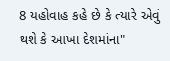8 યહોવાહ કહે છે કે ત્યારે એવું થશે કે આખા દેશમાંના"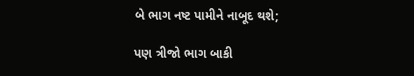બે ભાગ નષ્ટ પામીને નાબૂદ થશે;

પણ ત્રીજો ભાગ બાકી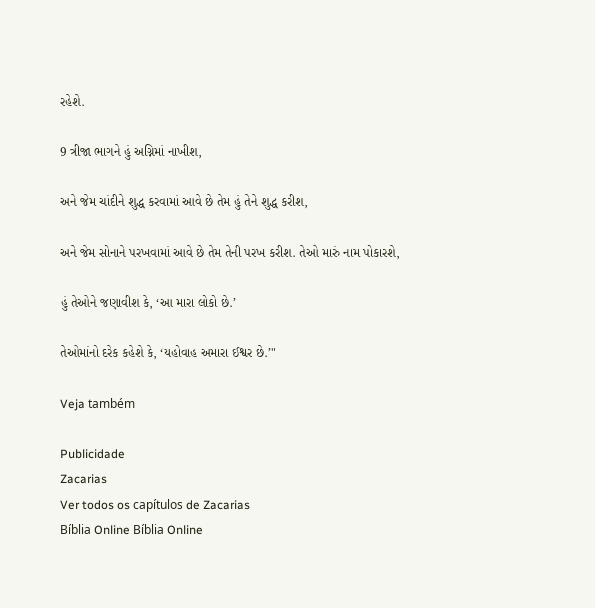રહેશે.

9 ત્રીજા ભાગને હું અગ્નિમાં નાખીશ,

અને જેમ ચાંદીને શુદ્ધ કરવામાં આવે છે તેમ હું તેને શુદ્ધ કરીશ,

અને જેમ સોનાને પરખવામાં આવે છે તેમ તેની પરખ કરીશ. તેઓ મારું નામ પોકારશે,

હું તેઓને જણાવીશ કે, ‘આ મારા લોકો છે.’

તેઓમાંનો દરેક કહેશે કે, ‘યહોવાહ અમારા ઈશ્વર છે.’"

Veja também

Publicidade
Zacarias
Ver todos os capítulos de Zacarias
Bíblia Online Bíblia Online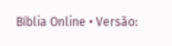Bíblia Online • Versão: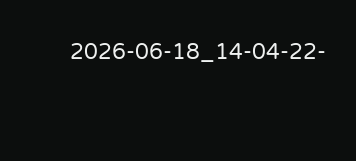2026-06-18_14-04-22-